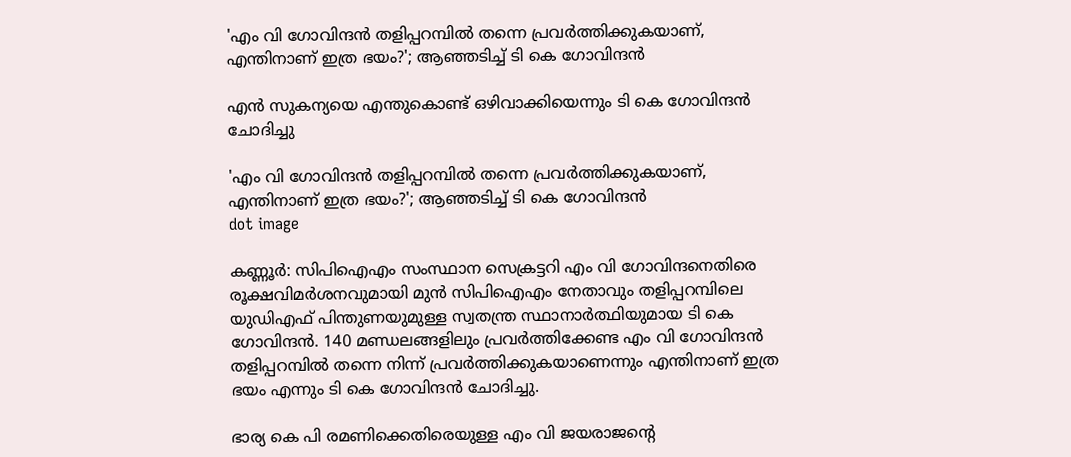'എം വി ഗോവിന്ദൻ തളിപ്പറമ്പിൽ തന്നെ പ്രവർത്തിക്കുകയാണ്, എന്തിനാണ് ഇത്ര ഭയം?'; ആഞ്ഞടിച്ച് ടി കെ ഗോവിന്ദൻ

എൻ സുകന്യയെ എന്തുകൊണ്ട് ഒഴിവാക്കിയെന്നും ടി കെ ഗോവിന്ദൻ ചോദിച്ചു

'എം വി ഗോവിന്ദൻ തളിപ്പറമ്പിൽ തന്നെ പ്രവർത്തിക്കുകയാണ്, എന്തിനാണ് ഇത്ര ഭയം?'; ആഞ്ഞടിച്ച് ടി കെ ഗോവിന്ദൻ
dot image

കണ്ണൂർ: സിപിഐഎം സംസ്ഥാന സെക്രട്ടറി എം വി ഗോവിന്ദനെതിരെ രൂക്ഷവിമർശനവുമായി മുൻ സിപിഐഎം നേതാവും തളിപ്പറമ്പിലെ യുഡിഎഫ് പിന്തുണയുമുള്ള സ്വതന്ത്ര സ്ഥാനാർത്ഥിയുമായ ടി കെ ഗോവിന്ദൻ. 140 മണ്ഡലങ്ങളിലും പ്രവർത്തിക്കേണ്ട എം വി ഗോവിന്ദൻ തളിപ്പറമ്പിൽ തന്നെ നിന്ന് പ്രവർത്തിക്കുകയാണെന്നും എന്തിനാണ് ഇത്ര ഭയം എന്നും ടി കെ ഗോവിന്ദൻ ചോദിച്ചു.

ഭാര്യ കെ പി രമണിക്കെതിരെയുള്ള എം വി ജയരാജന്റെ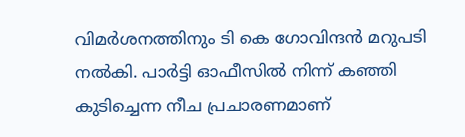വിമർശനത്തിനും ടി കെ ഗോവിന്ദൻ മറുപടി നൽകി. പാർട്ടി ഓഫീസിൽ നിന്ന് കഞ്ഞി കുടിച്ചെന്ന നീച പ്രചാരണമാണ്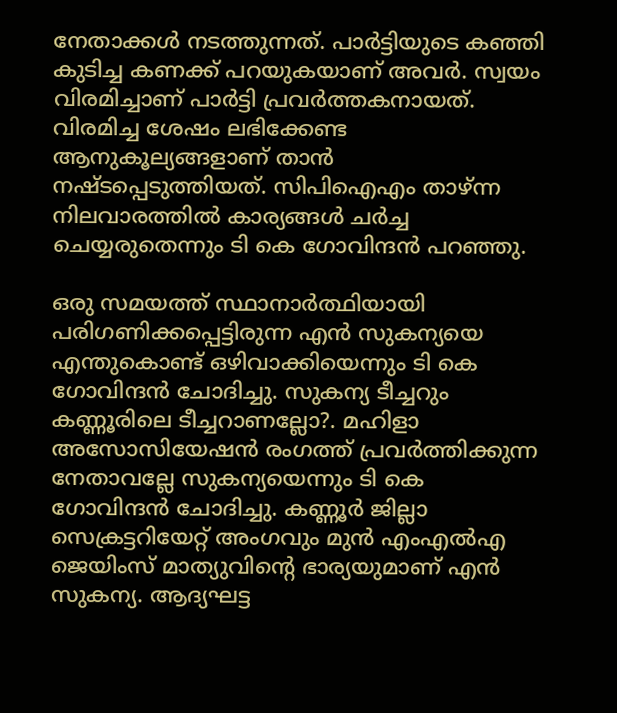നേതാക്കൾ നടത്തുന്നത്. പാർട്ടിയുടെ കഞ്ഞി കുടിച്ച കണക്ക് പറയുകയാണ് അവർ. സ്വയം വിരമിച്ചാണ് പാർട്ടി പ്രവർത്തകനായത്. വിരമിച്ച ശേഷം ലഭിക്കേണ്ട ആനുകൂല്യങ്ങളാണ് താൻ നഷ്ടപ്പെടുത്തിയത്. സിപിഐഎം താഴ്ന്ന നിലവാരത്തിൽ കാര്യങ്ങൾ ചർച്ച ചെയ്യരുതെന്നും ടി കെ ഗോവിന്ദൻ പറഞ്ഞു.

ഒരു സമയത്ത് സ്ഥാനാർത്ഥിയായി പരിഗണിക്കപ്പെട്ടിരുന്ന എൻ സുകന്യയെ എന്തുകൊണ്ട് ഒഴിവാക്കിയെന്നും ടി കെ ഗോവിന്ദൻ ചോദിച്ചു. സുകന്യ ടീച്ചറും കണ്ണൂരിലെ ടീച്ചറാണല്ലോ?. മഹിളാ അസോസിയേഷൻ രംഗത്ത് പ്രവർത്തിക്കുന്ന നേതാവല്ലേ സുകന്യയെന്നും ടി കെ ഗോവിന്ദൻ ചോദിച്ചു. കണ്ണൂര്‍ ജില്ലാ സെക്രട്ടറിയേറ്റ് അംഗവും മുന്‍ എംഎല്‍എ ജെയിംസ് മാത്യുവിന്റെ ഭാര്യയുമാണ് എന്‍ സുകന്യ. ആദ്യഘട്ട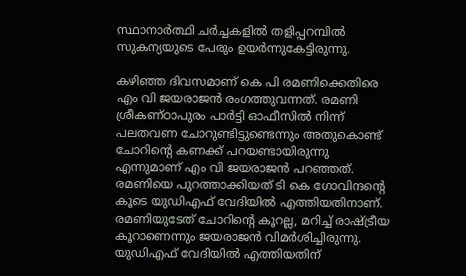സ്ഥാനാർത്ഥി ചർച്ചകളിൽ തളിപ്പറമ്പിൽ സുകന്യയുടെ പേരും ഉയർന്നുകേട്ടിരുന്നു.

കഴിഞ്ഞ ദിവസമാണ് കെ പി രമണിക്കെതിരെ എം വി ജയരാജൻ രംഗത്തുവന്നത്. രമണി ശ്രീകണ്ഠാപുരം പാർട്ടി ഓഫീസിൽ നിന്ന് പലതവണ ചോറുണ്ടിട്ടുണ്ടെന്നും അതുകൊണ്ട് ചോറിന്റെ കണക്ക് പറയണ്ടായിരുന്നു എന്നുമാണ് എം വി ജയരാജൻ പറഞ്ഞത്. രമണിയെ പുറത്താക്കിയത് ടി കെ ഗോവിന്ദന്റെ കൂടെ യുഡിഎഫ് വേദിയിൽ എത്തിയതിനാണ്. രമണിയുടേത് ചോറിന്റെ കൂറല്ല, മറിച്ച് രാഷ്ട്രീയ കൂറാണെന്നും ജയരാജൻ വിമർശിച്ചിരുന്നു. യുഡിഎഫ് വേദിയിൽ എത്തിയതിന്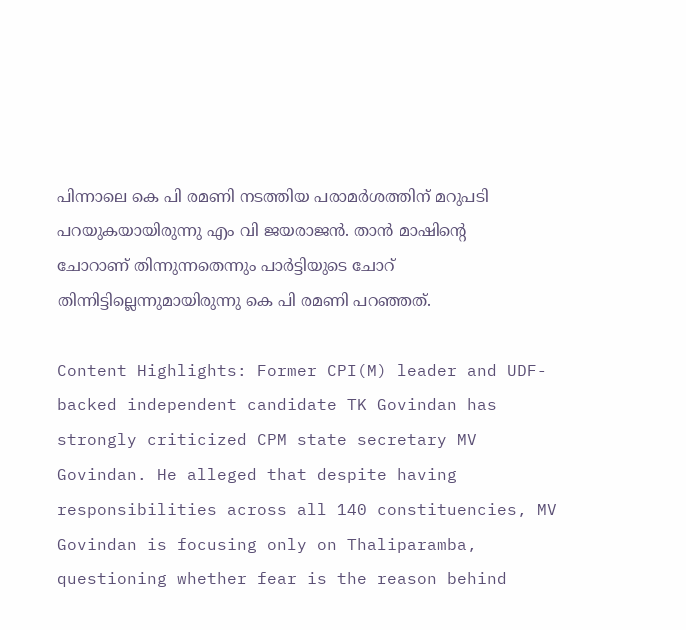പിന്നാലെ കെ പി രമണി നടത്തിയ പരാമർശത്തിന് മറുപടി പറയുകയായിരുന്നു എം വി ജയരാജൻ. താന്‍ മാഷിന്റെ ചോറാണ് തിന്നുന്നതെന്നും പാര്‍ട്ടിയുടെ ചോറ് തിന്നിട്ടില്ലെന്നുമായിരുന്നു കെ പി രമണി പറഞ്ഞത്.

Content Highlights: Former CPI(M) leader and UDF-backed independent candidate TK Govindan has strongly criticized CPM state secretary MV Govindan. He alleged that despite having responsibilities across all 140 constituencies, MV Govindan is focusing only on Thaliparamba, questioning whether fear is the reason behind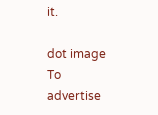it.

dot image
To advertise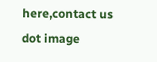here,contact us
dot image